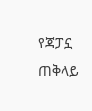የጃፓኗ ጠቅላይ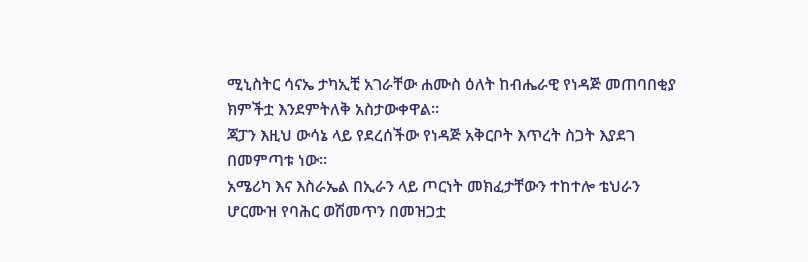ሚኒስትር ሳናኤ ታካኢቺ አገራቸው ሐሙስ ዕለት ከብሔራዊ የነዳጅ መጠባበቂያ ክምችቷ እንደምትለቅ አስታውቀዋል።
ጃፓን እዚህ ውሳኔ ላይ የደረሰችው የነዳጅ አቅርቦት እጥረት ስጋት እያደገ በመምጣቱ ነው።
አሜሪካ እና እስራኤል በኢራን ላይ ጦርነት መክፈታቸውን ተከተሎ ቴህራን ሆርሙዝ የባሕር ወሽመጥን በመዝጋቷ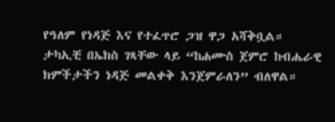የዓለም የነዳጅ እና የተፈጥሮ ጋዝ ዋጋ አሻቅቧል።
ታካኢቺ በኤክስ ገጻቸው ላይ “ከሐሙስ ጀምሮ ከብሔራዊ ክምችታችን ነዳጅ መልቀቅ እንጀምራለን” ብለዋል።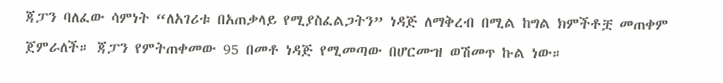ጃፓን ባለፈው ሳምነት “ለአገሪቱ በአጠቃላይ የሚያስፈልጋትን” ነዳጅ ለማቅረብ በሚል ከግል ክምችቶቿ መጠቀም ጀምራለች። ጃፓን የምትጠቀመው 95 በመቶ ነዳጅ የሚመጣው በሆርሙዝ ወሽመጥ ኩል ነው።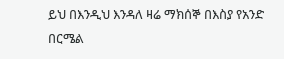ይህ በእንዲህ እንዳለ ዛሬ ማክሰኞ በእስያ የአንድ በርሜል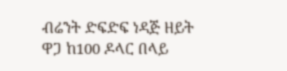ብሬንት ድፍድፍ ነዳጅ ዘይት ዋጋ ከ100 ዶላር በላይ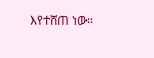እየተሸጠ ነው።